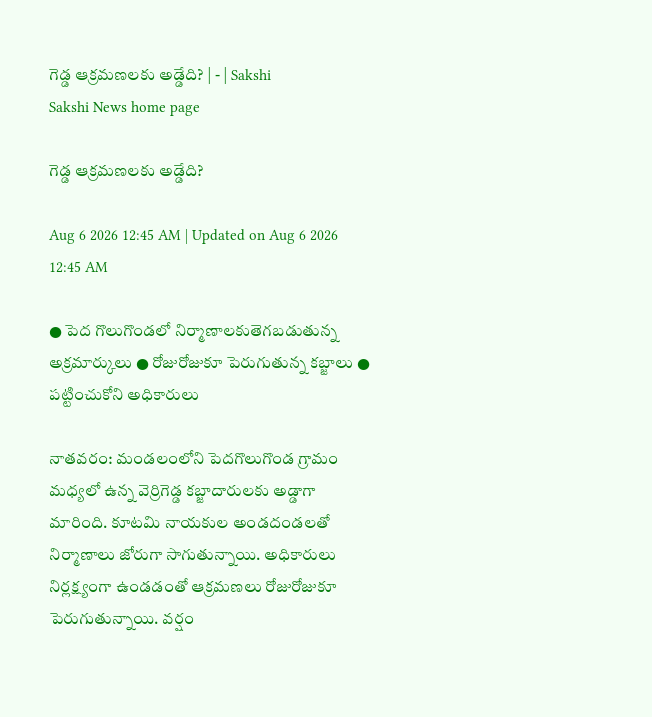గెడ్డ ఆక్రమణలకు అడ్డేది? | - | Sakshi
Sakshi News home page

గెడ్డ ఆక్రమణలకు అడ్డేది?

Aug 6 2026 12:45 AM | Updated on Aug 6 2026 12:45 AM

● పెద గొలుగొండలో నిర్మాణాలకుతెగబడుతున్న అక్రమార్కులు ● రోజురోజుకూ పెరుగుతున్న కబ్జాలు ● పట్టించుకోని అధికారులు

నాతవరం: మండలంలోని పెదగొలుగొండ గ్రామం మధ్యలో ఉన్న వెర్రిగెడ్డ కబ్జాదారులకు అడ్డాగా మారింది. కూటమి నాయకుల అండదండలతో నిర్మాణాలు జోరుగా సాగుతున్నాయి. అధికారులు నిర్లక్ష్యంగా ఉండడంతో ఆక్రమణలు రోజురోజుకూ పెరుగుతున్నాయి. వర్షం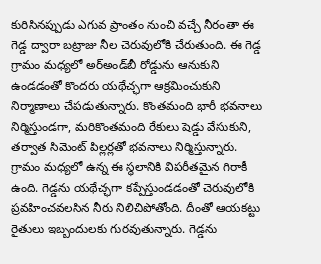కురిసినప్పుడు ఎగువ ప్రాంతం నుంచి వచ్చే నీరంతా ఈ గెడ్డ ద్వారా బట్రాజు నీల చెరువులోకి చేరుతుంది. ఈ గెడ్డ గ్రామం మధ్యలో అర్‌అండ్‌బీ రోడ్డును ఆనుకుని ఉండడంతో కొందరు యథేచ్ఛగా ఆక్రమించుకుని నిర్మాణాలు చేపడుతున్నారు. కొంతమంది భారీ భవనాలు నిర్మిస్తుండగా, మరికొంతమంది రేకులు షెడ్డు వేసుకుని, తర్వాత సిమెంట్‌ పిల్లర్లతో భవనాలు నిర్మిస్తున్నారు. గ్రామం మధ్యలో ఉన్న ఈ స్థలానికి విపరీతమైన గిరాకీ ఉంది. గెడ్డను యథేచ్ఛగా కప్పేస్తుండడంతో చెరువులోకి ప్రవహించవలసిన నీరు నిలిచిపోతోంది. దీంతో ఆయకట్టు రైతులు ఇబ్బందులకు గురవుతున్నారు. గెడ్డను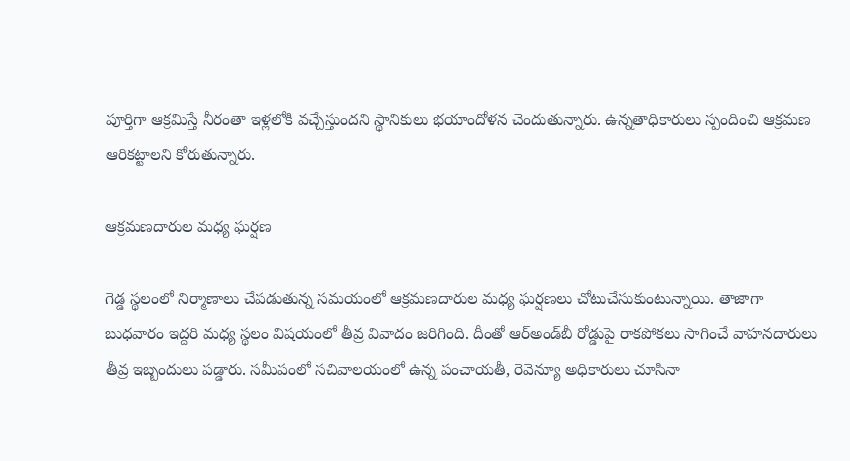పూర్తిగా ఆక్రమిస్తే నీరంతా ఇళ్లలోకి వచ్చేస్తుందని స్థానికులు భయాందోళన చెందుతున్నారు. ఉన్నతాధికారులు స్పందించి ఆక్రమణ ఆరికట్టాలని కోరుతున్నారు.

ఆక్రమణదారుల మధ్య ఘర్షణ

గెడ్డ స్థలంలో నిర్మాణాలు చేపడుతున్న సమయంలో ఆక్రమణదారుల మధ్య ఘర్షణలు చోటుచేసుకుంటున్నాయి. తాజాగా బుధవారం ఇద్దరి మధ్య స్థలం విషయంలో తీవ్ర వివాదం జరిగింది. దీంతో ఆర్‌అండ్‌బీ రోడ్డుపై రాకపోకలు సాగించే వాహనదారులు తీవ్ర ఇబ్బందులు పడ్డారు. సమీపంలో సచివాలయంలో ఉన్న పంచాయతీ, రెవెన్యూ అధికారులు చూసినా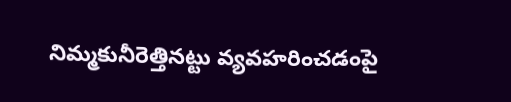నిమ్మకునీరెత్తినట్టు వ్యవహరించడంపై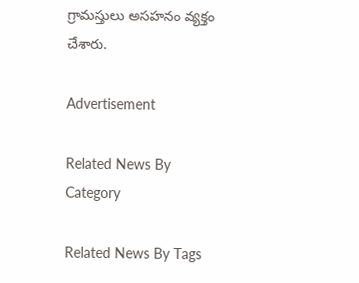గ్రామస్తులు అసహనం వ్యక్తం చేశారు.

Advertisement

Related News By Category

Related News By Tags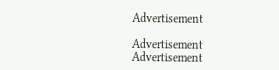Advertisement

Advertisement
Advertisement